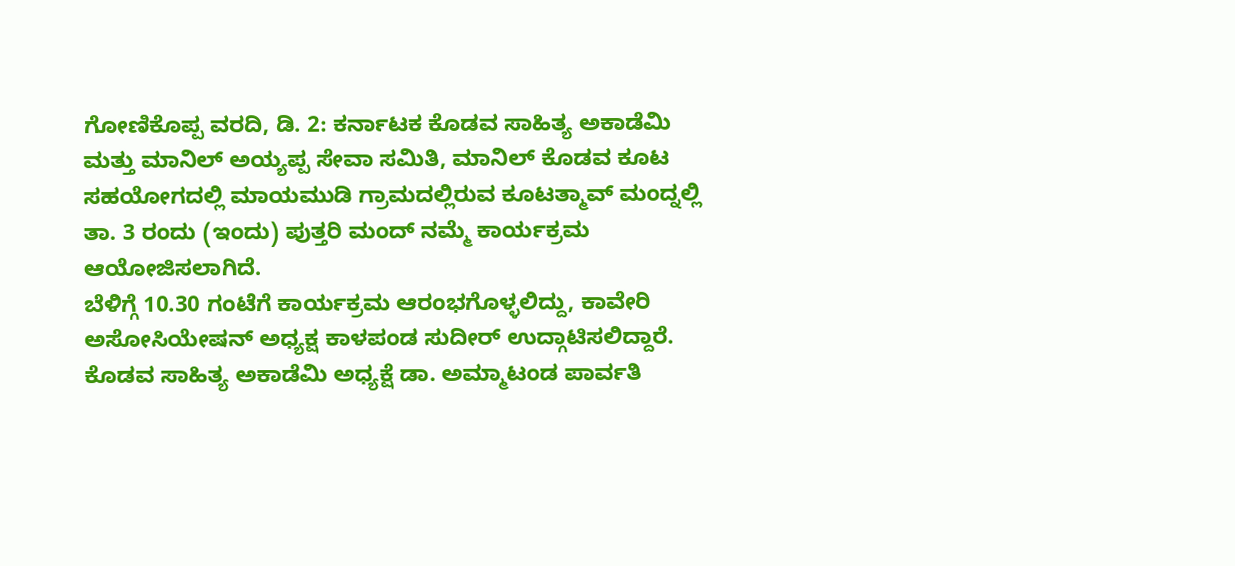ಗೋಣಿಕೊಪ್ಪ ವರದಿ, ಡಿ. 2: ಕರ್ನಾಟಕ ಕೊಡವ ಸಾಹಿತ್ಯ ಅಕಾಡೆಮಿ ಮತ್ತು ಮಾನಿಲ್ ಅಯ್ಯಪ್ಪ ಸೇವಾ ಸಮಿತಿ, ಮಾನಿಲ್ ಕೊಡವ ಕೂಟ ಸಹಯೋಗದಲ್ಲಿ ಮಾಯಮುಡಿ ಗ್ರಾಮದಲ್ಲಿರುವ ಕೂಟತ್ಮಾವ್ ಮಂದ್ನಲ್ಲಿ ತಾ. 3 ರಂದು (ಇಂದು) ಪುತ್ತರಿ ಮಂದ್ ನಮ್ಮೆ ಕಾರ್ಯಕ್ರಮ ಆಯೋಜಿಸಲಾಗಿದೆ.
ಬೆಳಿಗ್ಗೆ 10.30 ಗಂಟೆಗೆ ಕಾರ್ಯಕ್ರಮ ಆರಂಭಗೊಳ್ಳಲಿದ್ದು, ಕಾವೇರಿ ಅಸೋಸಿಯೇಷನ್ ಅಧ್ಯಕ್ಷ ಕಾಳಪಂಡ ಸುದೀರ್ ಉದ್ಗಾಟಿಸಲಿದ್ದಾರೆ. ಕೊಡವ ಸಾಹಿತ್ಯ ಅಕಾಡೆಮಿ ಅಧ್ಯಕ್ಷೆ ಡಾ. ಅಮ್ಮಾಟಂಡ ಪಾರ್ವತಿ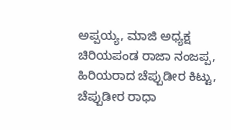ಅಪ್ಪಯ್ಯ, ಮಾಜಿ ಅಧ್ಯಕ್ಷ ಚಿರಿಯಪಂಡ ರಾಜಾ ನಂಜಪ್ಪ, ಹಿರಿಯರಾದ ಚೆಪ್ಪುಡೀರ ಕಿಟ್ಟು, ಚೆಪ್ಪುಡೀರ ರಾಧಾ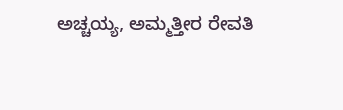ಅಚ್ಚಯ್ಯ, ಅಮ್ಮತ್ತೀರ ರೇವತಿ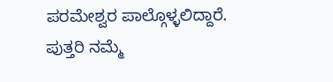ಪರಮೇಶ್ವರ ಪಾಲ್ಗೊಳ್ಳಲಿದ್ದಾರೆ.
ಪುತ್ತರಿ ನಮ್ಮೆ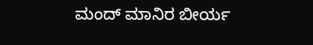ಮಂದ್ ಮಾನಿರ ಬೀರ್ಯ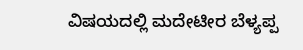ವಿಷಯದಲ್ಲಿ ಮದೇಟೀರ ಬೆಳ್ಯಪ್ಪ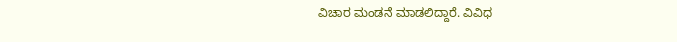ವಿಚಾರ ಮಂಡನೆ ಮಾಡಲಿದ್ದಾರೆ. ವಿವಿಧ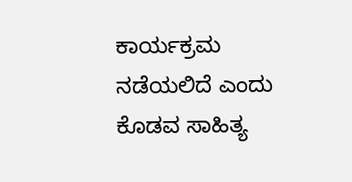ಕಾರ್ಯಕ್ರಮ ನಡೆಯಲಿದೆ ಎಂದು ಕೊಡವ ಸಾಹಿತ್ಯ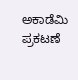ಅಕಾಡೆಮಿ ಪ್ರಕಟಣೆ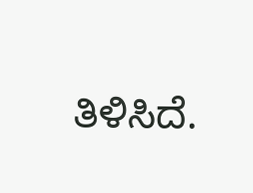ತಿಳಿಸಿದೆ.